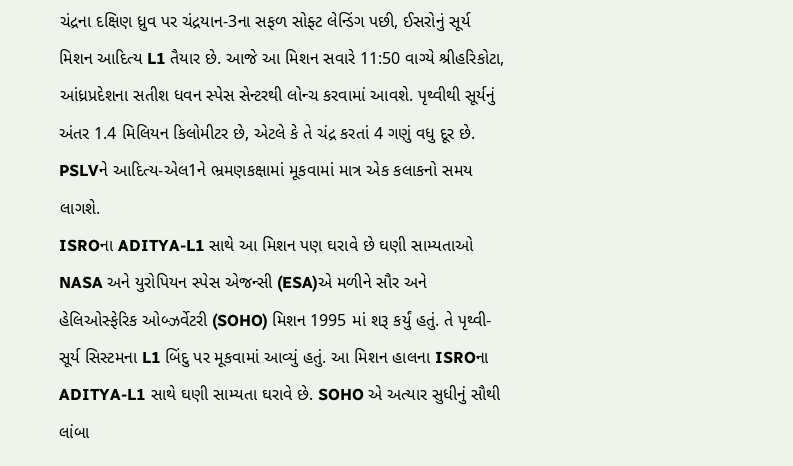ચંદ્રના દક્ષિણ ધ્રુવ પર ચંદ્રયાન-3ના સફળ સોફ્ટ લેન્ડિંગ પછી, ઈસરોનું સૂર્ય મિશન આદિત્ય L1 તૈયાર છે. આજે આ મિશન સવારે 11:50 વાગ્યે શ્રીહરિકોટા, આંધ્રપ્રદેશના સતીશ ધવન સ્પેસ સેન્ટરથી લોન્ચ કરવામાં આવશે. પૃથ્વીથી સૂર્યનું અંતર 1.4 મિલિયન કિલોમીટર છે, એટલે કે તે ચંદ્ર કરતાં 4 ગણું વધુ દૂર છે. PSLVને આદિત્ય-એલ1ને ભ્રમણકક્ષામાં મૂકવામાં માત્ર એક કલાકનો સમય લાગશે.
ISROના ADITYA-L1 સાથે આ મિશન પણ ઘરાવે છે ઘણી સામ્યતાઓ
NASA અને યુરોપિયન સ્પેસ એજન્સી (ESA)એ મળીને સૌર અને હેલિઓસ્ફેરિક ઓબ્ઝર્વેટરી (SOHO) મિશન 1995 માં શરૂ કર્યું હતું. તે પૃથ્વી-સૂર્ય સિસ્ટમના L1 બિંદુ પર મૂકવામાં આવ્યું હતું. આ મિશન હાલના ISROના ADITYA-L1 સાથે ઘણી સામ્યતા ઘરાવે છે. SOHO એ અત્યાર સુધીનું સૌથી લાંબા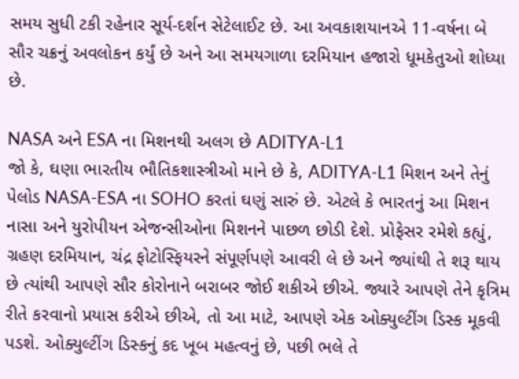સમય સુધી ટકી રહેનાર સૂર્ય-દર્શન સેટેલાઈટ છે. આ અવકાશયાનએ 11-વર્ષના બે સૌર ચક્રનું અવલોકન કર્યું છે અને આ સમયગાળા દરમિયાન હજારો ધૂમકેતુઓ શોધ્યા છે.

NASA અને ESA ના મિશનથી અલગ છે ADITYA-L1
જો કે, ઘણા ભારતીય ભૌતિકશાસ્ત્રીઓ માને છે કે, ADITYA-L1 મિશન અને તેનું પેલોડ NASA-ESA ના SOHO કરતાં ઘણું સારું છે. એટલે કે ભારતનું આ મિશન નાસા અને યુરોપીયન એજન્સીઓના મિશનને પાછળ છોડી દેશે. પ્રોફેસર રમેશે કહ્યું, ગ્રહણ દરમિયાન, ચંદ્ર ફોટોસ્ફિયરને સંપૂર્ણપણે આવરી લે છે અને જ્યાંથી તે શરૂ થાય છે ત્યાંથી આપણે સૌર કોરોનાને બરાબર જોઈ શકીએ છીએ. જ્યારે આપણે તેને કૃત્રિમ રીતે કરવાનો પ્રયાસ કરીએ છીએ, તો આ માટે, આપણે એક ઓક્યુલ્ટીંગ ડિસ્ક મૂકવી પડશે. ઓક્યુલ્ટીંગ ડિસ્કનું કદ ખૂબ મહત્વનું છે, પછી ભલે તે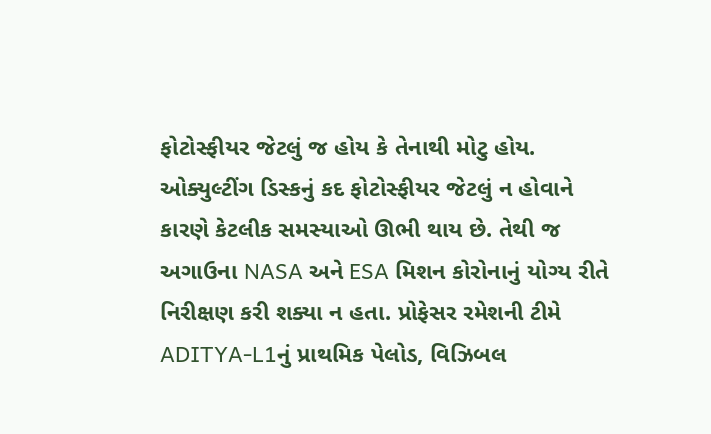ફોટોસ્ફીયર જેટલું જ હોય કે તેનાથી મોટુ હોય. ઓક્યુલ્ટીંગ ડિસ્કનું કદ ફોટોસ્ફીયર જેટલું ન હોવાને કારણે કેટલીક સમસ્યાઓ ઊભી થાય છે. તેથી જ અગાઉના NASA અને ESA મિશન કોરોનાનું યોગ્ય રીતે નિરીક્ષણ કરી શક્યા ન હતા. પ્રોફેસર રમેશની ટીમે ADITYA-L1નું પ્રાથમિક પેલોડ, વિઝિબલ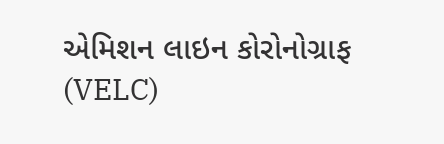એમિશન લાઇન કોરોનોગ્રાફ (VELC)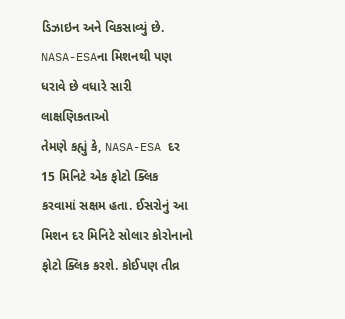ડિઝાઇન અને વિકસાવ્યું છે.
NASA-ESAના મિશનથી પણ ધરાવે છે વધારે સારી લાક્ષણિકતાઓ
તેમણે કહ્યું કે, NASA-ESA દર 15 મિનિટે એક ફોટો ક્લિક કરવામાં સક્ષમ હતા. ઈસરોનું આ મિશન દર મિનિટે સોલાર કોરોનાનો ફોટો ક્લિક કરશે. કોઈપણ તીવ્ર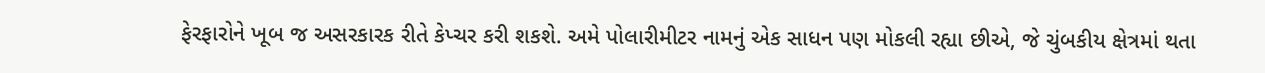ફેરફારોને ખૂબ જ અસરકારક રીતે કેપ્ચર કરી શકશે. અમે પોલારીમીટર નામનું એક સાધન પણ મોકલી રહ્યા છીએ, જે ચુંબકીય ક્ષેત્રમાં થતા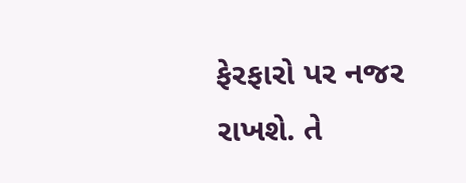ફેરફારો પર નજર રાખશે. તે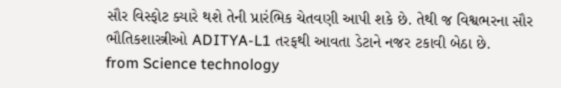સૌર વિસ્ફોટ ક્યારે થશે તેની પ્રારંભિક ચેતવણી આપી શકે છે. તેથી જ વિશ્વભરના સૌર ભૌતિકશાસ્ત્રીઓ ADITYA-L1 તરફથી આવતા ડેટાને નજર ટકાવી બેઠા છે.
from Science technology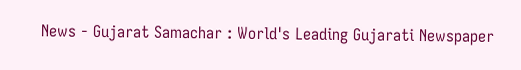News - Gujarat Samachar : World's Leading Gujarati Newspaper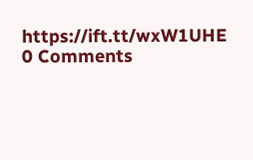https://ift.tt/wxW1UHE
0 Comments